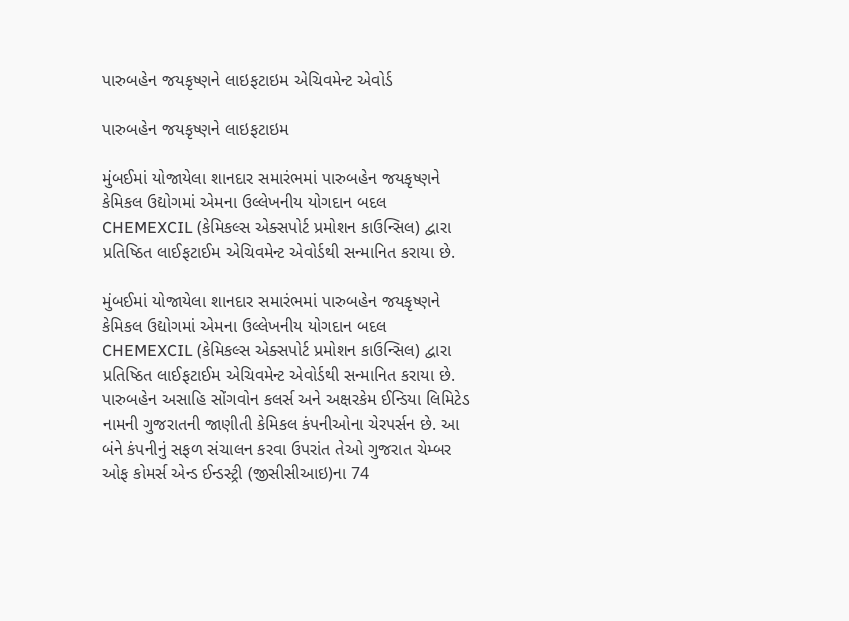પારુબહેન જયકૃષ્ણને લાઇફટાઇમ એચિવમેન્ટ એવોર્ડ

પારુબહેન જયકૃષ્ણને લાઇફટાઇમ

મુંબઈમાં યોજાયેલા શાનદાર સમારંભમાં પારુબહેન જયકૃષ્ણને કેમિકલ ઉદ્યોગમાં એમના ઉલ્લેખનીય યોગદાન બદલ CHEMEXCIL (કેમિકલ્સ એક્સપોર્ટ પ્રમોશન કાઉન્સિલ) દ્વારા પ્રતિષ્ઠિત લાઈફટાઈમ એચિવમેન્ટ એવોર્ડથી સન્માનિત કરાયા છે.

મુંબઈમાં યોજાયેલા શાનદાર સમારંભમાં પારુબહેન જયકૃષ્ણને કેમિકલ ઉદ્યોગમાં એમના ઉલ્લેખનીય યોગદાન બદલ CHEMEXCIL (કેમિકલ્સ એક્સપોર્ટ પ્રમોશન કાઉન્સિલ) દ્વારા પ્રતિષ્ઠિત લાઈફટાઈમ એચિવમેન્ટ એવોર્ડથી સન્માનિત કરાયા છે. પારુબહેન અસાહિ સોંગવોન કલર્સ અને અક્ષરકેમ ઈન્ડિયા લિમિટેડ નામની ગુજરાતની જાણીતી કેમિકલ કંપનીઓના ચેરપર્સન છે. આ બંને કંપનીનું સફળ સંચાલન કરવા ઉપરાંત તેઓ ગુજરાત ચેમ્બર ઓફ કોમર્સ એન્ડ ઈન્ડસ્ટ્રી (જીસીસીઆઇ)ના 74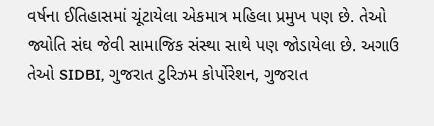વર્ષના ઈતિહાસમાં ચૂંટાયેલા એકમાત્ર મહિલા પ્રમુખ પણ છે. તેઓ જ્યોતિ સંઘ જેવી સામાજિક સંસ્થા સાથે પણ જોડાયેલા છે. અગાઉ તેઓ SIDBI, ગુજરાત ટુરિઝમ કોર્પોરેશન, ગુજરાત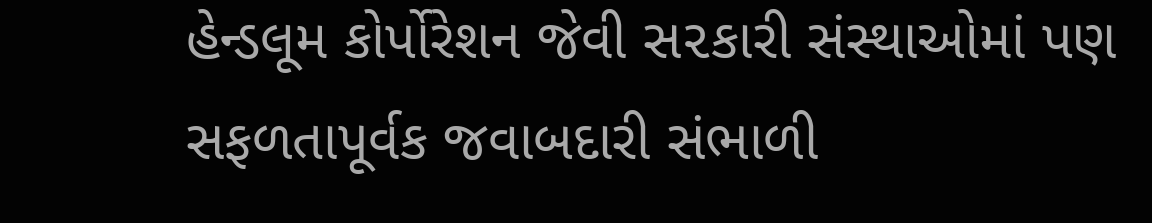હેન્ડલૂમ કોર્પોરેશન જેવી સ૨કારી સંસ્થાઓમાં પણ સફળતાપૂર્વક જવાબદારી સંભાળી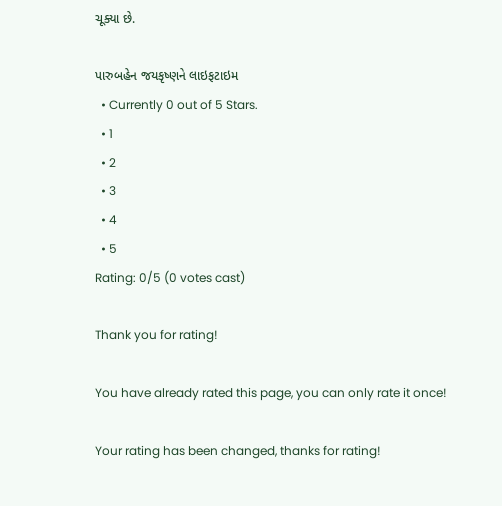ચૂક્યા છે.

પારુબહેન જયકૃષ્ણને લાઇફટાઇમ
  • Currently 0 out of 5 Stars.
  • 1
  • 2
  • 3
  • 4
  • 5
Rating: 0/5 (0 votes cast)

Thank you for rating!

You have already rated this page, you can only rate it once!

Your rating has been changed, thanks for rating!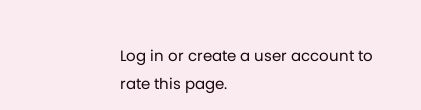Log in or create a user account to rate this page.